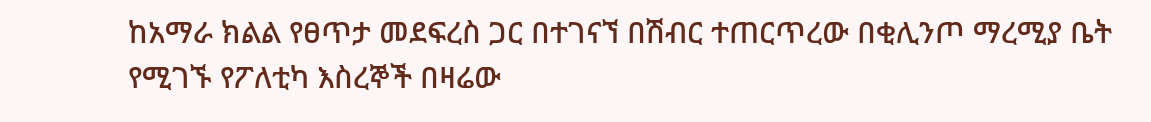ከአማራ ክልል የፀጥታ መደፍረስ ጋር በተገናኘ በሽብር ተጠርጥረው በቂሊንጦ ማረሚያ ቤት የሚገኙ የፖለቲካ እስረኞች በዛሬው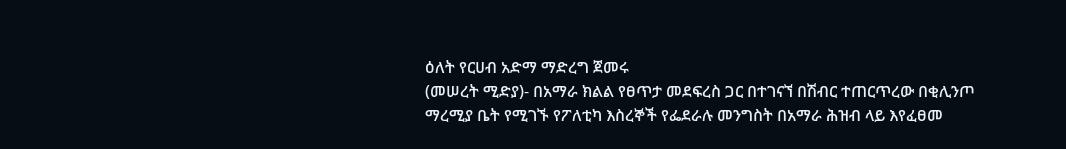ዕለት የርሀብ አድማ ማድረግ ጀመሩ
(መሠረት ሚድያ)- በአማራ ክልል የፀጥታ መደፍረስ ጋር በተገናኘ በሽብር ተጠርጥረው በቂሊንጦ ማረሚያ ቤት የሚገኙ የፖለቲካ እስረኞች የፌደራሉ መንግስት በአማራ ሕዝብ ላይ እየፈፀመ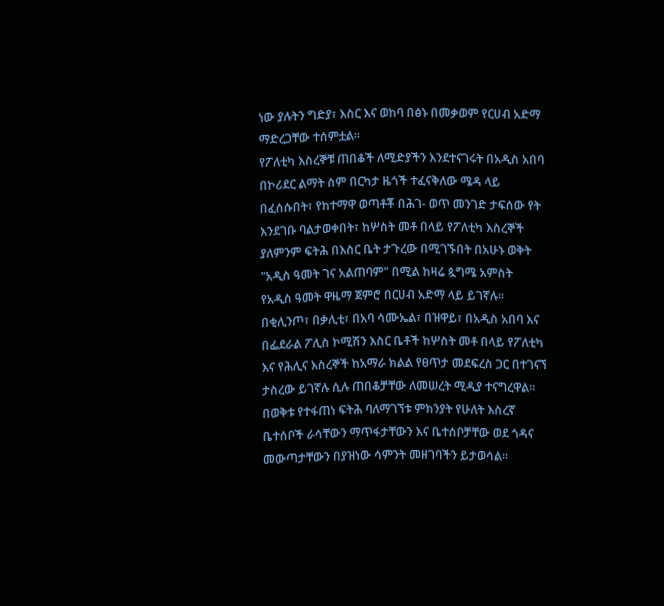ነው ያሉትን ግድያ፣ እስር እና ወከባ በፅኑ በመቃወም የርሀብ አድማ ማድረጋቸው ተሰምቷል።
የፖለቲካ እስረኞቹ ጠበቆች ለሚድያችን እንደተናገሩት በአዲስ አበባ በኮሪደር ልማት ስም በርካታ ዜጎች ተፈናቅለው ሜዳ ላይ በፈሰሱበት፣ የከተማዋ ወጣቶቾ በሕገ- ወጥ መንገድ ታፍሰው የት እንደገቡ ባልታወቀበት፣ ከሦስት መቶ በላይ የፖለቲካ እስረኞች ያለምንም ፍትሕ በእስር ቤት ታጉረው በሚገኙበት በአሁኑ ወቅት "አዲስ ዓመት ገና አልጠባም" በሚል ከዛሬ ጷግሜ አምስት የአዲስ ዓመት ዋዜማ ጀምሮ በርሀብ አድማ ላይ ይገኛሉ።
በቂሊንጦ፣ በቃሊቲ፣ በአባ ሳሙኤል፣ በዝዋይ፣ በአዲስ አበባ እና በፌደራል ፖሊስ ኮሚሽን እስር ቤቶች ከሦስት መቶ በላይ የፖለቲካ እና የሕሊና እስረኞች ከአማራ ክልል የፀጥታ መደፍረስ ጋር በተገናኘ ታስረው ይገኛሉ ሲሉ ጠበቆቻቸው ለመሠረት ሚዲያ ተናግረዋል።
በወቅቱ የተፋጠነ ፍትሕ ባለማገኘቱ ምክንያት የሁለት እስረኛ ቤተሰቦች ራሳቸውን ማጥፋታቸውን እና ቤተሰቦቻቸው ወደ ጎዳና መውጣታቸውን በያዝነው ሳምንት መዘገባችን ይታወሳል።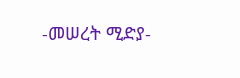-መሠረት ሚድያ-